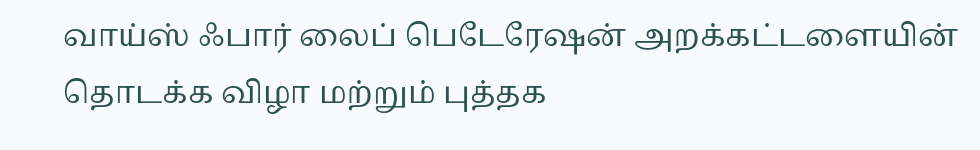வாய்ஸ் ஃபார் லைப் பெடேரேஷன் அறக்கட்டளையின் தொடக்க விழா மற்றும் புத்தக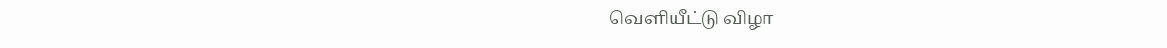வெளியீட்டு விழா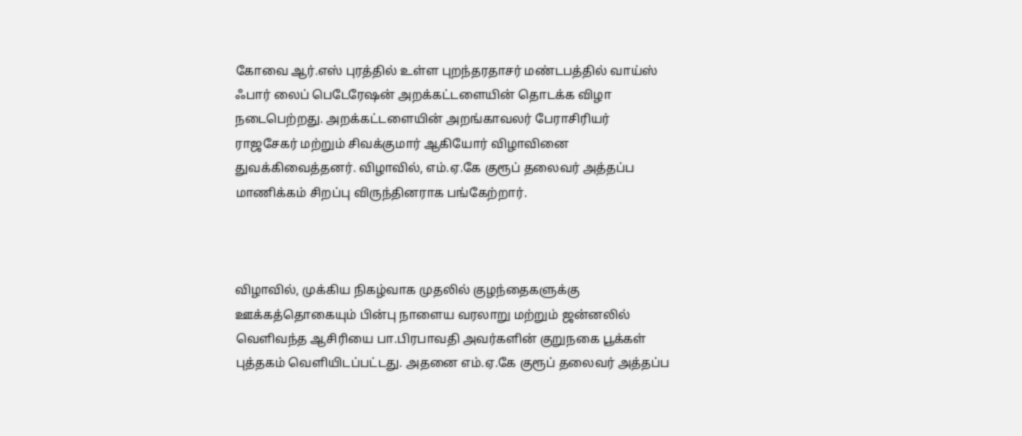கோவை ஆர்.எஸ் புரத்தில் உள்ள புறந்தரதாசர் மண்டபத்தில் வாய்ஸ் ஃபார் லைப் பெடேரேஷன் அறக்கட்டளையின் தொடக்க விழா நடைபெற்றது. அறக்கட்டளையின் அறங்காவலர் பேராசிரியர் ராஜசேகர் மற்றும் சிவக்குமார் ஆகியோர் விழாவினை துவக்கிவைத்தனர். விழாவில், எம்.ஏ.கே குரூப் தலைவர் அத்தப்ப மாணிக்கம் சிறப்பு விருந்தினராக பங்கேற்றார்.



விழாவில், முக்கிய நிகழ்வாக முதலில் குழந்தைகளுக்கு ஊக்கத்தொகையும் பின்பு நாளைய வரலாறு மற்றும் ஜன்னலில் வெளிவந்த ஆசிரியை பா.பிரபாவதி அவர்களின் குறுநகை பூக்கள் புத்தகம் வெளியிடப்பட்டது. அதனை எம்.ஏ.கே குரூப் தலைவர் அத்தப்ப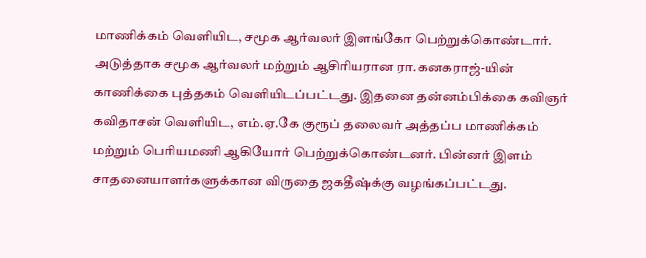மாணிக்கம் வெளியிட, சமூக ஆர்வலர் இளங்கோ பெற்றுக்கொண்டார். அடுத்தாக சமூக ஆர்வலர் மற்றும் ஆசிரியரான ரா.கனகராஜ்-யின் காணிக்கை புத்தகம் வெளியிடப்பட்டது. இதனை தன்னம்பிக்கை கவிஞர் கவிதாசன் வெளியிட, எம்.ஏ.கே குரூப் தலைவர் அத்தப்ப மாணிக்கம் மற்றும் பெரியமணி ஆகியோர் பெற்றுக்கொண்டனர். பின்னர் இளம் சாதனையாளர்களுக்கான விருதை ஜகதீஷ்க்கு வழங்கப்பட்டது.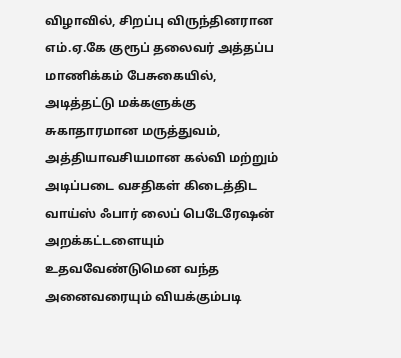விழாவில், சிறப்பு விருந்தினரான எம்.ஏ.கே குரூப் தலைவர் அத்தப்ப மாணிக்கம் பேசுகையில், அடித்தட்டு மக்களுக்கு சுகாதாரமான மருத்துவம், அத்தியாவசியமான கல்வி மற்றும் அடிப்படை வசதிகள் கிடைத்திட வாய்ஸ் ஃபார் லைப் பெடேரேஷன் அறக்கட்டளையும் உதவவேண்டுமென வந்த அனைவரையும் வியக்கும்படி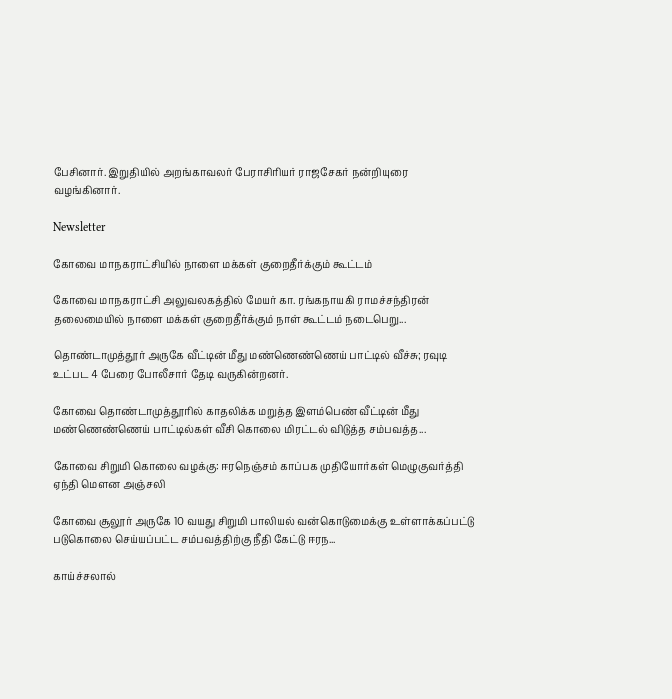பேசினார். இறுதியில் அறங்காவலர் பேராசிரியர் ராஜசேகர் நன்றியுரை வழங்கினார்.

Newsletter

கோவை மாநகராட்சியில் நாளை மக்கள் குறைதீர்க்கும் கூட்டம்

கோவை மாநகராட்சி அலுவலகத்தில் மேயர் கா. ரங்கநாயகி ராமச்சந்திரன் தலைமையில் நாளை மக்கள் குறைதீர்க்கும் நாள் கூட்டம் நடைபெறு...

தொண்டாமுத்தூர் அருகே வீட்டின் மீது மண்ணெண்ணெய் பாட்டில் வீச்சு; ரவுடி உட்பட 4 பேரை போலீசார் தேடி வருகின்றனர்.

கோவை தொண்டாமுத்தூரில் காதலிக்க மறுத்த இளம்பெண் வீட்டின் மீது மண்ணெண்ணெய் பாட்டில்கள் வீசி கொலை மிரட்டல் விடுத்த சம்பவத்த...

கோவை சிறுமி கொலை வழக்கு: ஈரநெஞ்சம் காப்பக முதியோர்கள் மெழுகுவர்த்தி ஏந்தி மௌன அஞ்சலி

கோவை சூலூர் அருகே 10 வயது சிறுமி பாலியல் வன்கொடுமைக்கு உள்ளாக்கப்பட்டு படுகொலை செய்யப்பட்ட சம்பவத்திற்கு நீதி கேட்டு ஈரந...

காய்ச்சலால்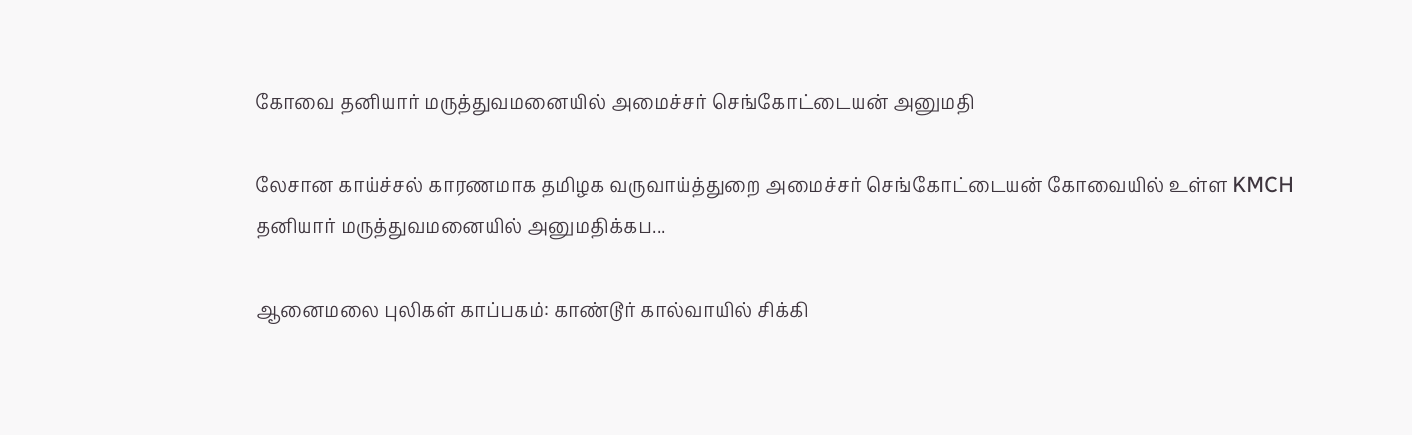கோவை தனியார் மருத்துவமனையில் அமைச்சர் செங்கோட்டையன் அனுமதி

லேசான காய்ச்சல் காரணமாக தமிழக வருவாய்த்துறை அமைச்சர் செங்கோட்டையன் கோவையில் உள்ள KMCH தனியார் மருத்துவமனையில் அனுமதிக்கப...

ஆனைமலை புலிகள் காப்பகம்: காண்டூர் கால்வாயில் சிக்கி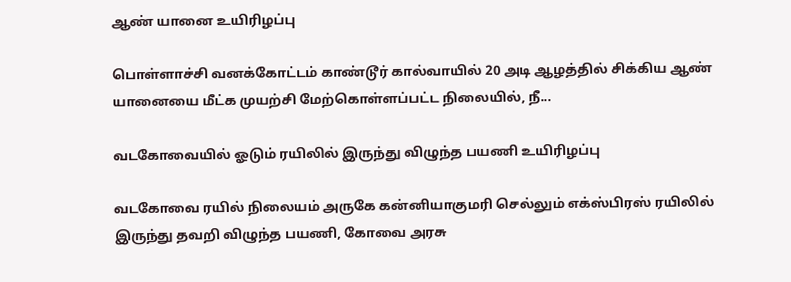ஆண் யானை உயிரிழப்பு

பொள்ளாச்சி வனக்கோட்டம் காண்டூர் கால்வாயில் 20 அடி ஆழத்தில் சிக்கிய ஆண் யானையை மீட்க முயற்சி மேற்கொள்ளப்பட்ட நிலையில், நீ...

வடகோவையில் ஓடும் ரயிலில் இருந்து விழுந்த பயணி உயிரிழப்பு

வடகோவை ரயில் நிலையம் அருகே கன்னியாகுமரி செல்லும் எக்ஸ்பிரஸ் ரயிலில் இருந்து தவறி விழுந்த பயணி, கோவை அரசு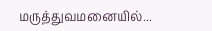மருத்துவமனையில்...